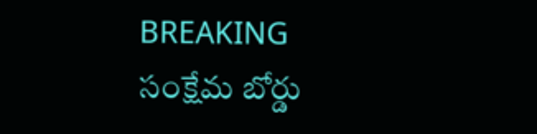BREAKING
సంక్షేమ బోర్డు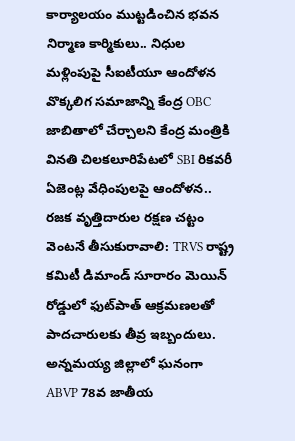కార్యాలయం ముట్టడించిన భవన నిర్మాణ కార్మికులు.. నిధుల మళ్లింపుపై సీఐటీయూ ఆందోళన వొక్కలిగ సమాజాన్ని కేంద్ర OBC జాబితాలో చేర్చాలని కేంద్ర మంత్రికి వినతి చిలకలూరిపేటలో SBI రికవరీ ఏజెంట్ల వేధింపులపై ఆందోళన.. రజక వృత్తిదారుల రక్షణ చట్టం వెంటనే తీసుకురావాలి: TRVS రాష్ట్ర కమిటీ డిమాండ్ సూరారం మెయిన్ రోడ్డులో ఫుట్‌పాత్ ఆక్రమణలతో పాదచారులకు తీవ్ర ఇబ్బందులు. అన్నమయ్య జిల్లాలో ఘనంగా ABVP 78వ జాతీయ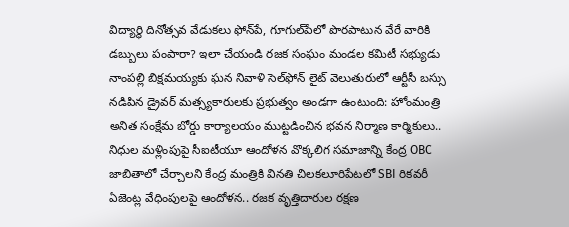విద్యార్థి దినోత్సవ వేడుకలు ఫోన్‌పే, గూగుల్‌పేలో పొరపాటున వేరే వారికి డబ్బులు పంపారా? ఇలా చేయండి రజక సంఘం మండల కమిటీ సభ్యుడు నాంపల్లి బిక్షమయ్యకు ఘన నివాళి సెల్‌ఫోన్ లైట్ వెలుతురులో ఆర్టీసీ బస్సు నడిపిన డ్రైవర్ మత్స్యకారులకు ప్రభుత్వం అండగా ఉంటుంది: హోంమంత్రి అనిత సంక్షేమ బోర్డు కార్యాలయం ముట్టడించిన భవన నిర్మాణ కార్మికులు.. నిధుల మళ్లింపుపై సీఐటీయూ ఆందోళన వొక్కలిగ సమాజాన్ని కేంద్ర OBC జాబితాలో చేర్చాలని కేంద్ర మంత్రికి వినతి చిలకలూరిపేటలో SBI రికవరీ ఏజెంట్ల వేధింపులపై ఆందోళన.. రజక వృత్తిదారుల రక్షణ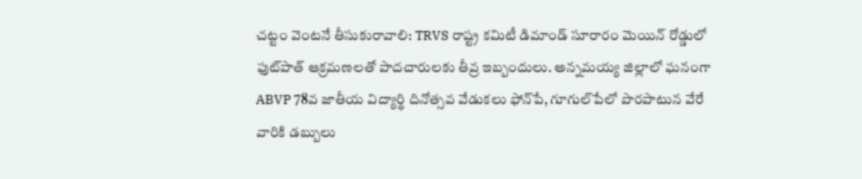చట్టం వెంటనే తీసుకురావాలి: TRVS రాష్ట్ర కమిటీ డిమాండ్ సూరారం మెయిన్ రోడ్డులో ఫుట్‌పాత్ ఆక్రమణలతో పాదచారులకు తీవ్ర ఇబ్బందులు. అన్నమయ్య జిల్లాలో ఘనంగా ABVP 78వ జాతీయ విద్యార్థి దినోత్సవ వేడుకలు ఫోన్‌పే, గూగుల్‌పేలో పొరపాటున వేరే వారికి డబ్బులు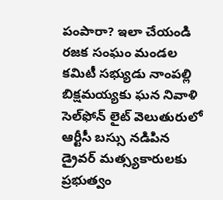పంపారా? ఇలా చేయండి రజక సంఘం మండల కమిటీ సభ్యుడు నాంపల్లి బిక్షమయ్యకు ఘన నివాళి సెల్‌ఫోన్ లైట్ వెలుతురులో ఆర్టీసీ బస్సు నడిపిన డ్రైవర్ మత్స్యకారులకు ప్రభుత్వం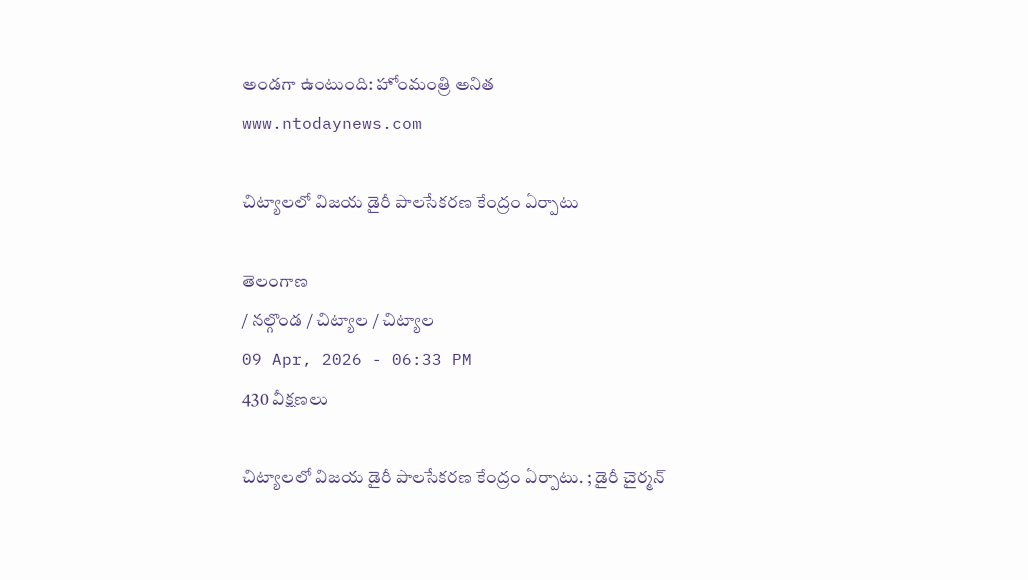అండగా ఉంటుంది: హోంమంత్రి అనిత
www.ntodaynews.com

చిట్యాలలో విజయ డైరీ పాలసేకరణ కేంద్రం ఏర్పాటు

తెలంగాణ
/ నల్గొండ / చిట్యాల / చిట్యాల
09 Apr, 2026 - 06:33 PM
430 వీక్షణలు

చిట్యాలలో విజయ డైరీ పాలసేకరణ కేంద్రం ఏర్పాటు. ; డైరీ చైర్మన్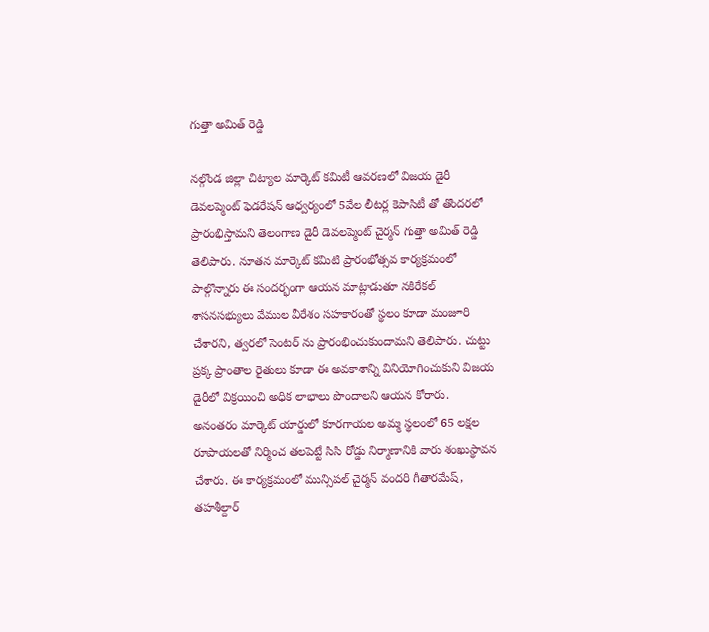గుత్తా అమిత్ రెడ్డి

నల్గొండ జిల్లా చిట్యాల మార్కెట్ కమిటీ ఆవరణలో విజయ డైరీ డెవలప్మెంట్ ఫెడరేషన్ ఆధ్వర్యంలో 5వేల లీటర్ల కెపాసిటీ తో తొందరలో ప్రారంభిస్తామని తెలంగాణ డైరీ డెవలప్మెంట్ చైర్మన్ గుత్తా అమిత్ రెడ్డి తెలిపారు. నూతన మార్కెట్ కమిటి ప్రారంభోత్సవ కార్యక్రమంలో పాల్గొన్నారు ఈ సందర్భంగా ఆయన మాట్లాడుతూ నకిరేకల్ శాసనసభ్యులు వేముల వీరేశం సహకారంతో స్థలం కూడా మంజూరి చేశారని, త్వరలో సెంటర్ ను ప్రారంభించుకుందామని తెలిపారు. చుట్టు ప్రక్క ప్రాంతాల రైతులు కూడా ఈ అవకాశాన్ని వినియోగించుకుని విజయ డైరీలో విక్రయించి అధిక లాభాలు పొందాలని ఆయన కోరారు. అనంతరం మార్కెట్ యార్డులో కూరగాయల అమ్మ స్థలంలో 65 లక్షల రూపాయలతో నిర్మించ తలపెట్టే సిసి రోడ్డు నిర్మాణానికి వారు శంఖుస్థావన చేశారు. ఈ కార్యక్రమంలో మున్సిపల్ చైర్మన్ వందరి గీతారమేష్, తహశీల్దార్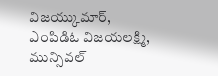విజయ్కుమార్, ఎంపిడిఓ విజయలక్ష్మి, మున్సివల్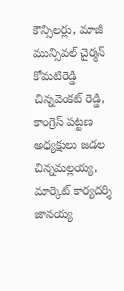కౌన్సిలర్లు, మాజీ మున్సివల్ చైర్మన్ కోమటిరెడ్డి చిన్నవెంకట్ రెడ్డి, కాంగ్రెస్ పట్టణ అధ్యక్షులు జడల చిన్నమల్లయ్య, మార్కెట్ కార్యదర్శి జానయ్య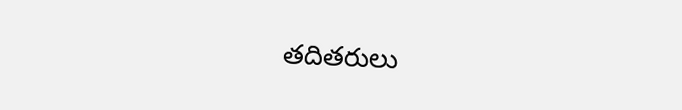తదితరులు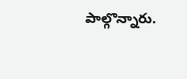పాల్గొన్నారు.